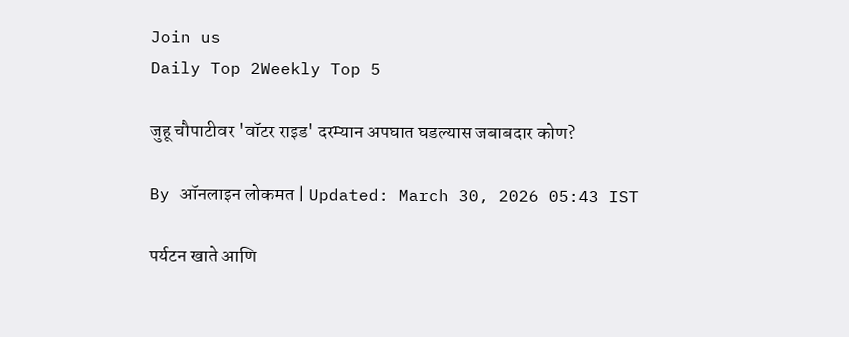Join us
Daily Top 2Weekly Top 5

जुहू चौपाटीवर 'वॉटर राइड' दरम्यान अपघात घडल्यास जबाबदार कोण?

By ऑनलाइन लोकमत | Updated: March 30, 2026 05:43 IST

पर्यटन खाते आणि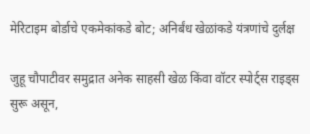मेरिटाइम बोर्डाचे एकमेकांकडे बोट; अनिर्बंध खेळांकडे यंत्रणांचे दुर्लक्ष

जुहू चौपाटीवर समुद्रात अनेक साहसी खेळ किंवा वॉटर स्पोर्ट्स राइड्स सुरू असून,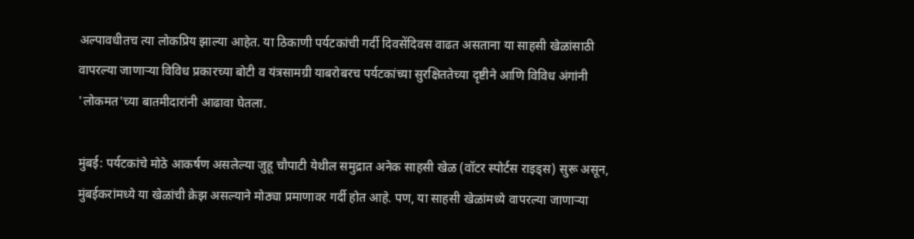अल्पावधीतच त्या लोकप्रिय झाल्या आहेत. या ठिकाणी पर्यटकांची गर्दी दिवसेंदिवस वाढत असताना या साहसी खेळांसाठी वापरल्या जाणाऱ्या विविध प्रकारच्या बोटी व यंत्रसामग्री याबरोबरच पर्यटकांच्या सुरक्षिततेच्या दृष्टीने आणि विविध अंगांनी 'लोकमत'च्या बातमीदारांनी आढावा घेतला.

मुंबई: पर्यटकांचे मोठे आकर्षण असलेल्या जुहू चौपाटी येथील समुद्रात अनेक साहसी खेळ (वॉटर स्पोर्टस राइड्स) सुरू असून, मुंबईकरांमध्ये या खेळांची क्रेझ असल्याने मोठ्या प्रमाणावर गर्दी होत आहे. पण, या साहसी खेळांमध्ये वापरल्या जाणाऱ्या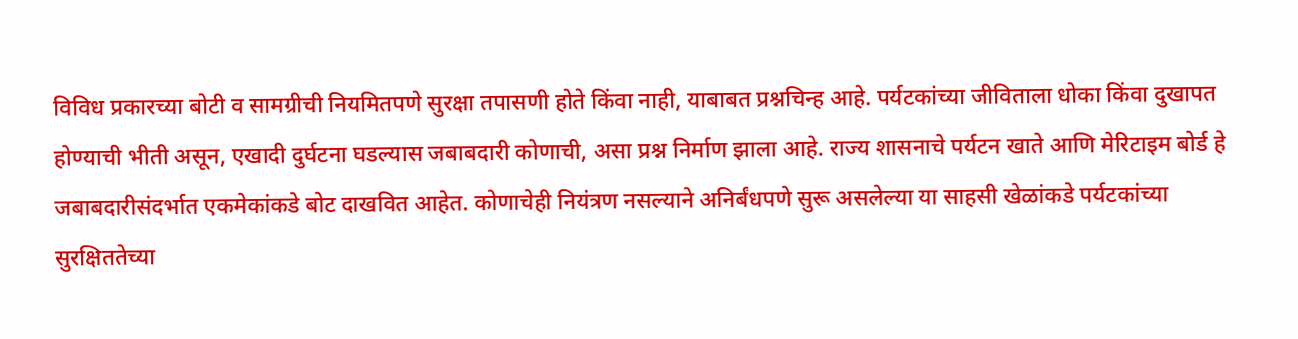विविध प्रकारच्या बोटी व सामग्रीची नियमितपणे सुरक्षा तपासणी होते किंवा नाही, याबाबत प्रश्नचिन्ह आहे. पर्यटकांच्या जीविताला धोका किंवा दुखापत होण्याची भीती असून, एखादी दुर्घटना घडल्यास जबाबदारी कोणाची, असा प्रश्न निर्माण झाला आहे. राज्य शासनाचे पर्यटन खाते आणि मेरिटाइम बोर्ड हे जबाबदारीसंदर्भात एकमेकांकडे बोट दाखवित आहेत. कोणाचेही नियंत्रण नसल्याने अनिर्बंधपणे सुरू असलेल्या या साहसी खेळांकडे पर्यटकांच्या सुरक्षिततेच्या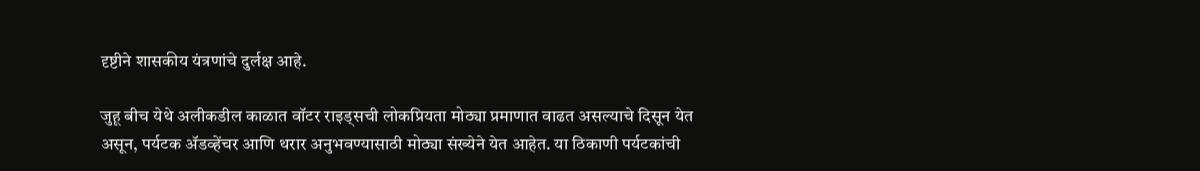दृष्टीने शासकीय यंत्रणांचे दुर्लक्ष आहे.

जुहू बीच येथे अलीकडील काळात वॉटर राइड्सची लोकप्रियता मोठ्या प्रमाणात वाढत असल्याचे दिसून येत असून, पर्यटक ॲडव्हेंचर आणि थरार अनुभवण्यासाठी मोठ्या संख्येने येत आहेत. या ठिकाणी पर्यटकांची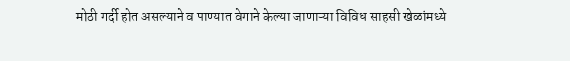मोठी गर्दी होत असल्याने व पाण्यात वेगाने केल्या जाणाऱ्या विविध साहसी खेळांमध्ये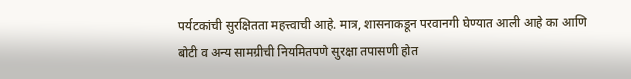पर्यटकांची सुरक्षितता महत्त्वाची आहे. मात्र, शासनाकडून परवानगी घेण्यात आली आहे का आणि बोटी व अन्य सामग्रीची नियमितपणे सुरक्षा तपासणी होत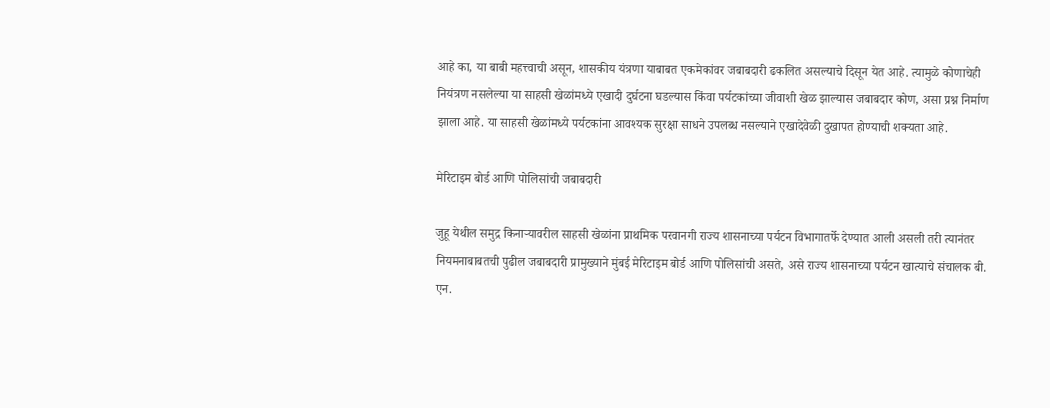आहे का, या बाबी महत्त्वाची असून, शासकीय यंत्रणा याबाबत एकमेकांवर जबाबदारी ढकलित असल्याचे दिसून येत आहे. त्यामुळे कोणाचेही नियंत्रण नसलेल्या या साहसी खेळांमध्ये एखादी दुर्घटना घडल्यास किंवा पर्यटकांच्या जीवाशी खेळ झाल्यास जबाबदार कोण, असा प्रश्न निर्माण झाला आहे. या साहसी खेळांमध्ये पर्यटकांना आवश्यक सुरक्षा साधने उपलब्ध नसल्याने एखादेवेळी दुखापत होण्याची शक्यता आहे.

मेरिटाइम बोर्ड आणि पोलिसांची जबाबदारी

जुहू येथील समुद्र किनाऱ्यावरील साहसी खेळांना प्राथमिक परवानगी राज्य शासनाच्या पर्यटन विभागातर्फे देण्यात आली असली तरी त्यानंतर नियमनाबाबतची पुढील जबाबदारी प्रामुख्याने मुंबई मेरिटाइम बोर्ड आणि पोलिसांची असते, असे राज्य शासनाच्या पर्यटन खात्याचे संचालक बी. एन.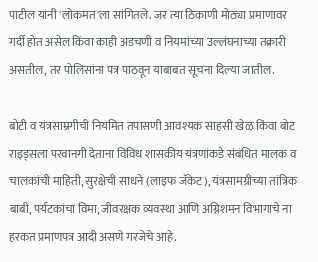पाटील यांनी 'लोकमत'ला सांगितले. जर त्या ठिकाणी मोठ्या प्रमाणावर गर्दी होत असेल किंवा काही अडचणी व नियमांच्या उल्लंघनाच्या तक्रारी असतील, तर पोलिसांना पत्र पाठवून याबाबत सूचना दिल्या जातील.

बोटी व यंत्रसाम्रगीची नियमित तपासणी आवश्यक साहसी खेळ किंवा बोट राइड्सला परवानगी देताना विविध शासकीय यंत्रणांकडे संबंधित मालक व चालकांची माहिती, सुरक्षेची साधने (लाइफ जॅकेट), यंत्रसामग्रीच्या तांत्रिक बाबी, पर्यटकांचा विमा, जीवरक्षक व्यवस्था आणि अग्निशमन विभागाचे ना हरकत प्रमाणपत्र आदी असणे गरजेचे आहे.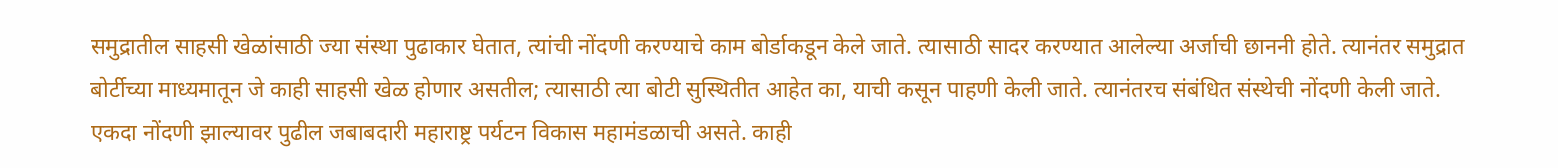समुद्रातील साहसी खेळांसाठी ज्या संस्था पुढाकार घेतात, त्यांची नोंदणी करण्याचे काम बोर्डाकडून केले जाते. त्यासाठी सादर करण्यात आलेल्या अर्जाची छाननी होते. त्यानंतर समुद्रात बोर्टीच्या माध्यमातून जे काही साहसी खेळ होणार असतील; त्यासाठी त्या बोटी सुस्थितीत आहेत का, याची कसून पाहणी केली जाते. त्यानंतरच संबंधित संस्थेची नोंदणी केली जाते. एकदा नोंदणी झाल्यावर पुढील जबाबदारी महाराष्ट्र पर्यटन विकास महामंडळाची असते. काही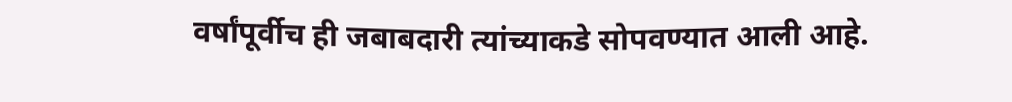वर्षांपूर्वीच ही जबाबदारी त्यांच्याकडे सोपवण्यात आली आहे.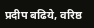प्रदीप बढिये, वरिष्ठ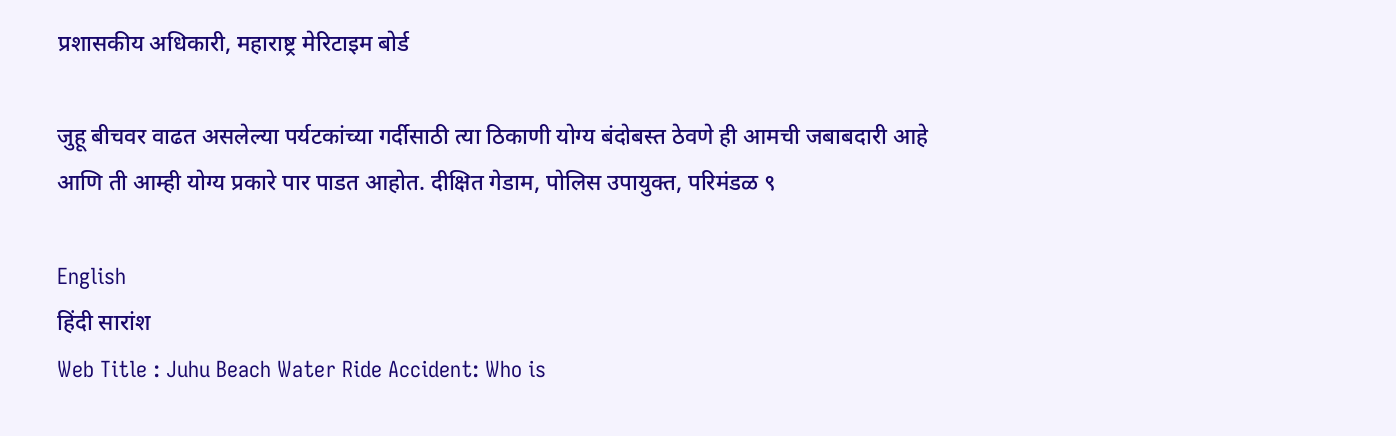प्रशासकीय अधिकारी, महाराष्ट्र मेरिटाइम बोर्ड

जुहू बीचवर वाढत असलेल्या पर्यटकांच्या गर्दीसाठी त्या ठिकाणी योग्य बंदोबस्त ठेवणे ही आमची जबाबदारी आहे आणि ती आम्ही योग्य प्रकारे पार पाडत आहोत. दीक्षित गेडाम, पोलिस उपायुक्त, परिमंडळ ९

English
हिंदी सारांश
Web Title : Juhu Beach Water Ride Accident: Who is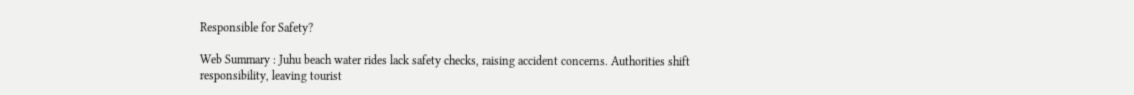Responsible for Safety?

Web Summary : Juhu beach water rides lack safety checks, raising accident concerns. Authorities shift responsibility, leaving tourist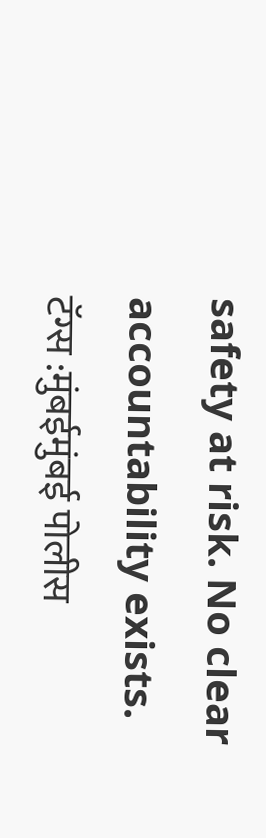safety at risk. No clear accountability exists.
टॅग्स :मुंबईमुंबई पोलीस